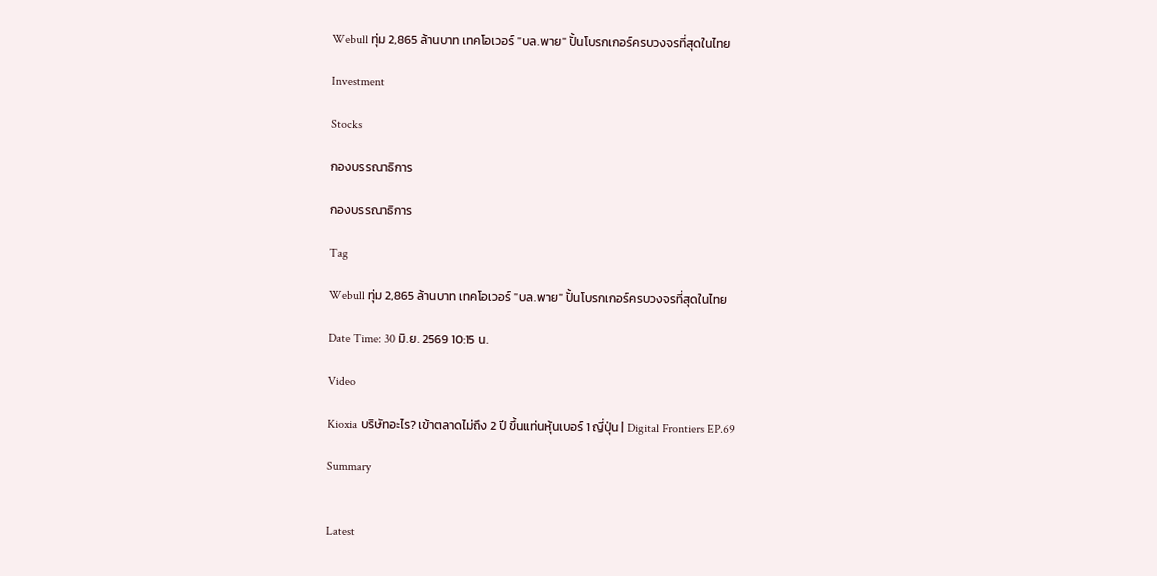Webull ทุ่ม 2,865 ล้านบาท เทคโอเวอร์ "บล.พาย" ปั้นโบรกเกอร์ครบวงจรที่สุดในไทย

Investment

Stocks

กองบรรณาธิการ

กองบรรณาธิการ

Tag

Webull ทุ่ม 2,865 ล้านบาท เทคโอเวอร์ "บล.พาย" ปั้นโบรกเกอร์ครบวงจรที่สุดในไทย

Date Time: 30 มิ.ย. 2569 10:15 น.

Video

Kioxia บริษัทอะไร? เข้าตลาดไม่ถึง 2 ปี ขึ้นแท่นหุ้นเบอร์ 1 ญี่ปุ่น | Digital Frontiers EP.69

Summary


Latest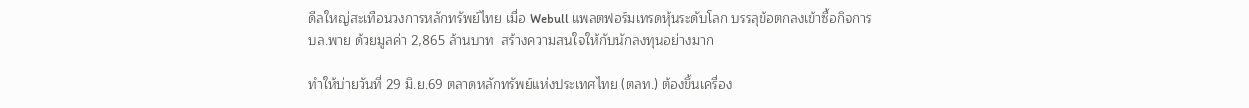ดีลใหญ่สะเทือนวงการหลักทรัพย์ไทย เมื่อ Webull แพลตฟอร์มเทรดหุ้นระดับโลก บรรลุข้อตกลงเข้าซื้อกิจการ บล.พาย ด้วยมูลค่า 2,865 ล้านบาท  สร้างความสนใจให้กับนักลงทุนอย่างมาก

ทำให้บ่ายวันที่ 29 มิ.ย.69 ตลาดหลักทรัพย์แห่งประเทศไทย (ตลท.) ต้องขึ้นเครื่อง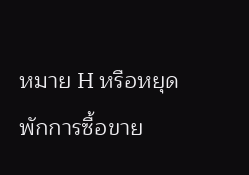หมาย H หรือหยุดพักการซื้อขาย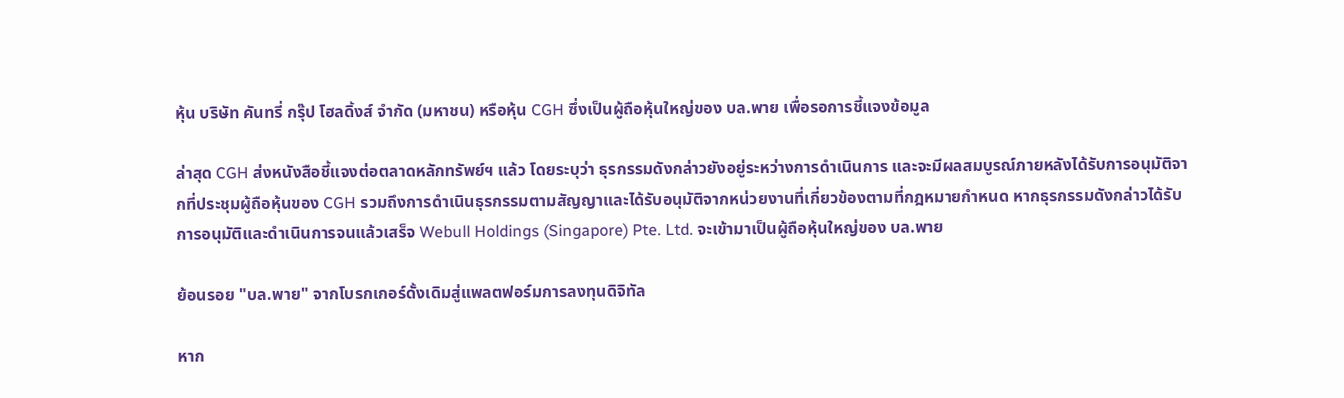หุ้น บริษัท คันทรี่ กรุ๊ป โฮลดิ้งส์ จำกัด (มหาชน) หรือหุ้น CGH ซึ่งเป็นผู้ถือหุ้นใหญ่ของ บล.พาย เพื่อรอการชี้แจงข้อมูล

ล่าสุด CGH ส่งหนังสือชี้แจงต่อตลาดหลักทรัพย์ฯ แล้ว โดยระบุว่า ธุรกรรมดังกล่าวยังอยู่ระหว่างการดำเนินการ และจะมีผลสมบูรณ์ภายหลังได้รับการอนุมัติจากที่ประชุมผู้ถือหุ้นของ CGH รวมถึงการดำเนินธุรกรรมตามสัญญาและได้รับอนุมัติจากหน่วยงานที่เกี่ยวข้องตามที่กฎหมายกำหนด หากธุรกรรมดังกล่าวได้รับการอนุมัติและดำเนินการจนแล้วเสร็จ Webull Holdings (Singapore) Pte. Ltd. จะเข้ามาเป็นผู้ถือหุ้นใหญ่ของ บล.พาย

ย้อนรอย "บล.พาย" จากโบรกเกอร์ดั้งเดิมสู่แพลตฟอร์มการลงทุนดิจิทัล

หาก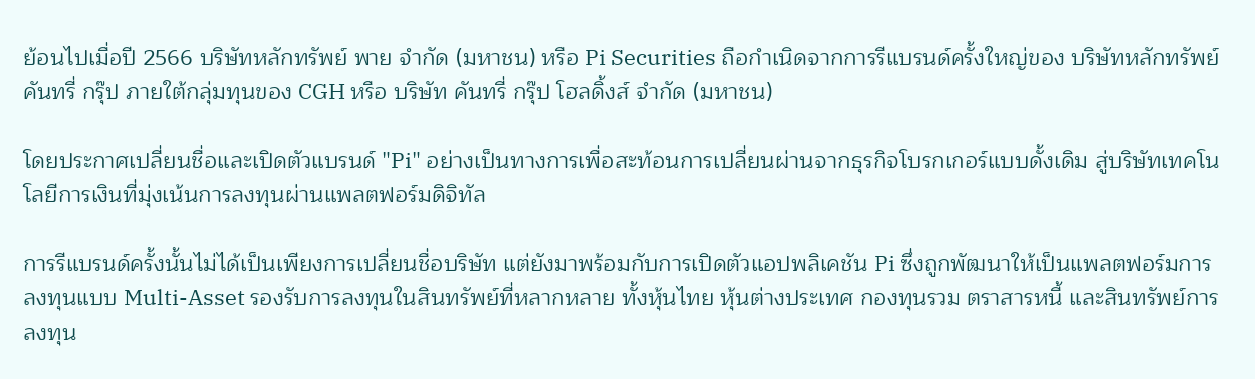ย้อนไปเมื่อปี 2566 บริษัทหลักทรัพย์ พาย จำกัด (มหาชน) หรือ Pi Securities ถือกำเนิดจากการรีแบรนด์ครั้งใหญ่ของ บริษัทหลักทรัพย์ คันทรี่ กรุ๊ป ภายใต้กลุ่มทุนของ CGH หรือ บริษัท คันทรี่ กรุ๊ป โฮลดิ้งส์ จำกัด (มหาชน)

โดยประกาศเปลี่ยนชื่อและเปิดตัวแบรนด์ "Pi" อย่างเป็นทางการเพื่อสะท้อนการเปลี่ยนผ่านจากธุรกิจโบรกเกอร์แบบดั้งเดิม สู่บริษัทเทคโนโลยีการเงินที่มุ่งเน้นการลงทุนผ่านแพลตฟอร์มดิจิทัล

การรีแบรนด์ครั้งนั้นไม่ได้เป็นเพียงการเปลี่ยนชื่อบริษัท แต่ยังมาพร้อมกับการเปิดตัวแอปพลิเคชัน Pi ซึ่งถูกพัฒนาให้เป็นแพลตฟอร์มการลงทุนแบบ Multi-Asset รองรับการลงทุนในสินทรัพย์ที่หลากหลาย ทั้งหุ้นไทย หุ้นต่างประเทศ กองทุนรวม ตราสารหนี้ และสินทรัพย์การลงทุน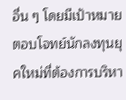อื่น ๆ โดยมีเป้าหมายตอบโจทย์นักลงทุนยุคใหม่ที่ต้องการบริหา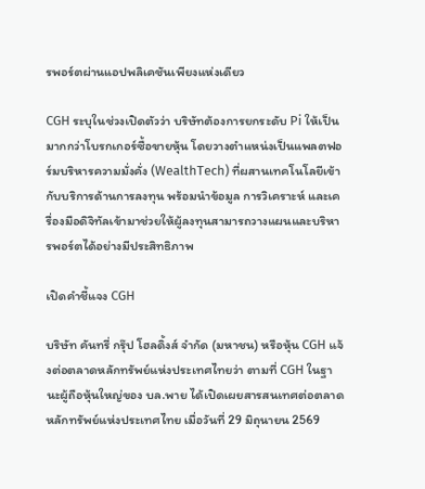รพอร์ตผ่านแอปพลิเคชันเพียงแห่งเดียว

CGH ระบุในช่วงเปิดตัวว่า บริษัทต้องการยกระดับ Pi ให้เป็นมากกว่าโบรกเกอร์ซื้อขายหุ้น โดยวางตำแหน่งเป็นแพลตฟอร์มบริหารความมั่งคั่ง (WealthTech) ที่ผสานเทคโนโลยีเข้ากับบริการด้านการลงทุน พร้อมนำข้อมูล การวิเคราะห์ และเครื่องมือดิจิทัลเข้ามาช่วยให้ผู้ลงทุนสามารถวางแผนและบริหารพอร์ตได้อย่างมีประสิทธิภาพ

เปิดคำชี้แจง CGH

บริษัท คันทรี่ กรุ๊ป โฮลดิ้งส์ จำกัด (มหาชน) หรือหุ้น CGH แจ้งต่อตลาดหลักทรัพย์แห่งประเทศไทยว่า ตามที่ CGH ในฐานะผู้ถือหุ้นใหญ่ของ บล.พาย ได้เปิดเผยสารสนเทศต่อตลาดหลักทรัพย์แห่งประเทศไทย เมื่อวันที่ 29 มิถุนายน 2569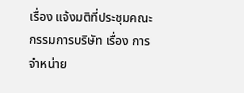เรื่อง แจ้งมติที่ประชุมคณะกรรมการบริษัท เรื่อง การจำหน่าย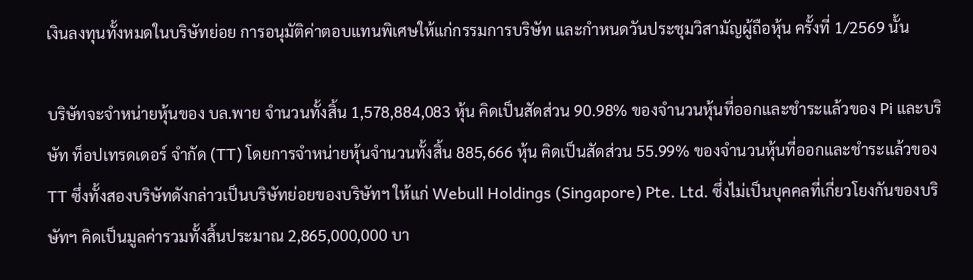เงินลงทุนทั้งหมดในบริษัทย่อย การอนุมัติค่าตอบแทนพิเศษให้แก่กรรมการบริษัท และกำหนดวันประชุมวิสามัญผู้ถือหุ้น ครั้งที่ 1/2569 นั้น

บริษัทจะจำหน่ายหุ้นของ บล.พาย จำนวนทั้งสิ้น 1,578,884,083 หุ้น คิดเป็นสัดส่วน 90.98% ของจำนวนหุ้นที่ออกและชำระแล้วของ Pi และบริษัท ท็อปเทรดเดอร์ จำกัด (TT) โดยการจำหน่ายหุ้นจำนวนทั้งสิ้น 885,666 หุ้น คิดเป็นสัดส่วน 55.99% ของจำนวนหุ้นที่ออกและชำระแล้วของ TT ซึ่งทั้งสองบริษัทดังกล่าวเป็นบริษัทย่อยของบริษัทฯ ให้แก่ Webull Holdings (Singapore) Pte. Ltd. ซึ่งไม่เป็นบุคคลที่เกี่ยวโยงกันของบริษัทฯ คิดเป็นมูลค่ารวมทั้งสิ้นประมาณ 2,865,000,000 บา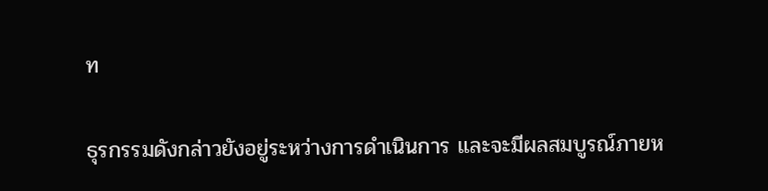ท

ธุรกรรมดังกล่าวยังอยู่ระหว่างการดำเนินการ และจะมีผลสมบูรณ์ภายห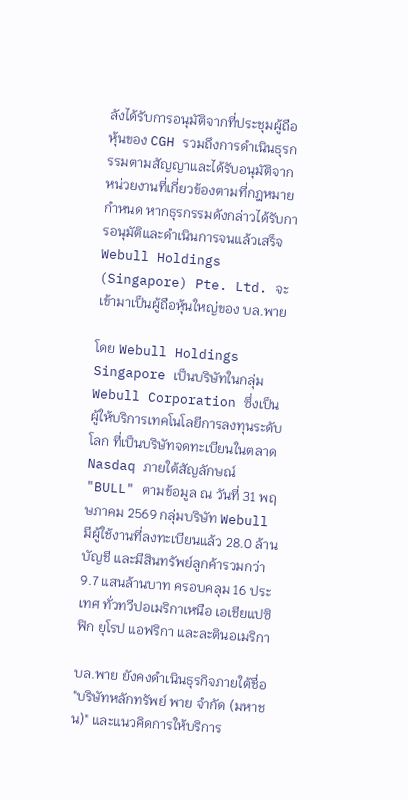ลังได้รับการอนุมัติจากที่ประชุมผู้ถือหุ้นของ CGH รวมถึงการดำเนินธุรกรรมตามสัญญาและได้รับอนุมัติจากหน่วยงานที่เกี่ยวข้องตามที่กฎหมายกำหนด หากธุรกรรมดังกล่าวได้รับการอนุมัติและดำเนินการจนแล้วเสร็จ Webull Holdings (Singapore) Pte. Ltd. จะเข้ามาเป็นผู้ถือหุ้นใหญ่ของ บล.พาย

โดย Webull Holdings Singapore เป็นบริษัทในกลุ่ม Webull Corporation ซึ่งเป็นผู้ให้บริการเทคโนโลยีการลงทุนระดับโลก ที่เป็นบริษัทจดทะเบียนในตลาด Nasdaq ภายใต้สัญลักษณ์ "BULL" ตามข้อมูล ณ วันที่ 31 พฤษภาคม 2569 กลุ่มบริษัท Webull มีผู้ใช้งานที่ลงทะเบียนแล้ว 28.0 ล้านบัญชี และมีสินทรัพย์ลูกค้ารวมกว่า 9.7 แสนล้านบาท ครอบคลุม 16 ประเทศ ทั่วทวีปอเมริกาเหนือ เอเชียแปซิฟิก ยุโรป แอฟริกา และละตินอเมริกา

บล.พาย ยังคงดำเนินธุรกิจภายใต้ชื่อ "บริษัทหลักทรัพย์ พาย จำกัด (มหาชน)" และแนวคิดการให้บริการ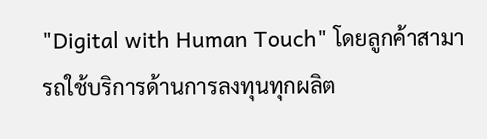"Digital with Human Touch" โดยลูกค้าสามารถใช้บริการด้านการลงทุนทุกผลิต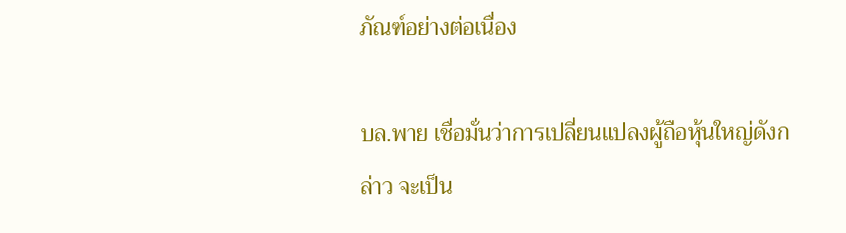ภัณฑ์อย่างต่อเนื่อง

บล.พาย เชื่อมั่นว่าการเปลี่ยนแปลงผู้ถือหุ้นใหญ่ดังกล่าว จะเป็น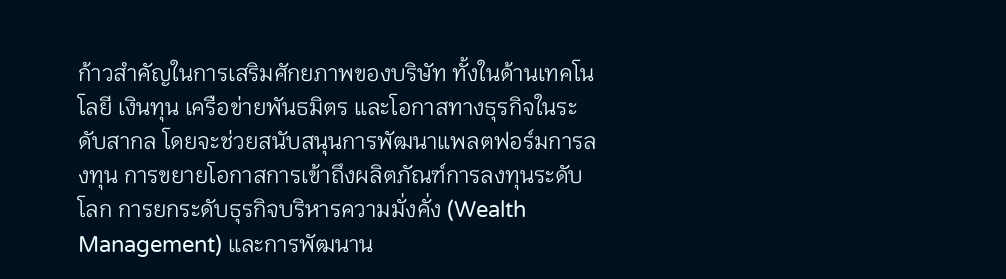ก้าวสำคัญในการเสริมศักยภาพของบริษัท ทั้งในด้านเทคโนโลยี เงินทุน เครือข่ายพันธมิตร และโอกาสทางธุรกิจในระดับสากล โดยจะช่วยสนับสนุนการพัฒนาแพลตฟอร์มการลงทุน การขยายโอกาสการเข้าถึงผลิตภัณฑ์การลงทุนระดับโลก การยกระดับธุรกิจบริหารความมั่งคั่ง (Wealth Management) และการพัฒนาน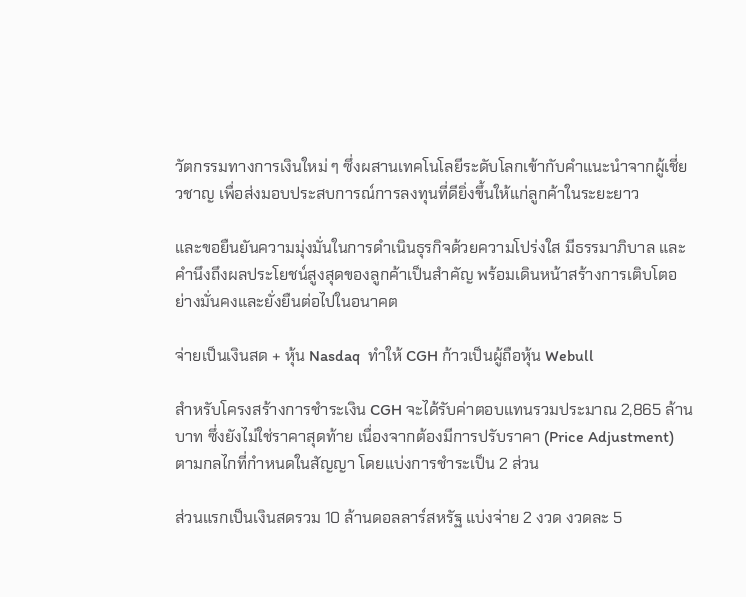วัตกรรมทางการเงินใหม่ ๆ ซึ่งผสานเทคโนโลยีระดับโลกเข้ากับคำแนะนำจากผู้เชี่ยวชาญ เพื่อส่งมอบประสบการณ์การลงทุนที่ดียิ่งขึ้นให้แก่ลูกค้าในระยะยาว

และขอยืนยันความมุ่งมั่นในการดำเนินธุรกิจด้วยความโปร่งใส มีธรรมาภิบาล และคำนึงถึงผลประโยชน์สูงสุดของลูกค้าเป็นสำคัญ พร้อมเดินหน้าสร้างการเติบโตอย่างมั่นคงและยั่งยืนต่อไปในอนาคต

จ่ายเป็นเงินสด + หุ้น Nasdaq  ทำให้ CGH ก้าวเป็นผู้ถือหุ้น Webull

สำหรับโครงสร้างการชำระเงิน CGH จะได้รับค่าตอบแทนรวมประมาณ 2,865 ล้านบาท ซึ่งยังไม่ใช่ราคาสุดท้าย เนื่องจากต้องมีการปรับราคา (Price Adjustment) ตามกลไกที่กำหนดในสัญญา โดยแบ่งการชำระเป็น 2 ส่วน

ส่วนแรกเป็นเงินสดรวม 10 ล้านดอลลาร์สหรัฐ แบ่งจ่าย 2 งวด งวดละ 5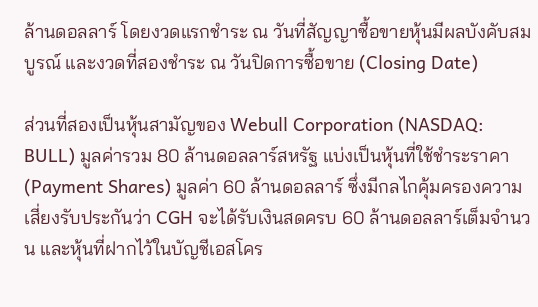ล้านดอลลาร์ โดยงวดแรกชำระ ณ วันที่สัญญาซื้อขายหุ้นมีผลบังคับสมบูรณ์ และงวดที่สองชำระ ณ วันปิดการซื้อขาย (Closing Date)

ส่วนที่สองเป็นหุ้นสามัญของ Webull Corporation (NASDAQ: BULL) มูลค่ารวม 80 ล้านดอลลาร์สหรัฐ แบ่งเป็นหุ้นที่ใช้ชำระราคา (Payment Shares) มูลค่า 60 ล้านดอลลาร์ ซึ่งมีกลไกคุ้มครองความเสี่ยงรับประกันว่า CGH จะได้รับเงินสดครบ 60 ล้านดอลลาร์เต็มจำนวน และหุ้นที่ฝากไว้ในบัญชีเอสโคร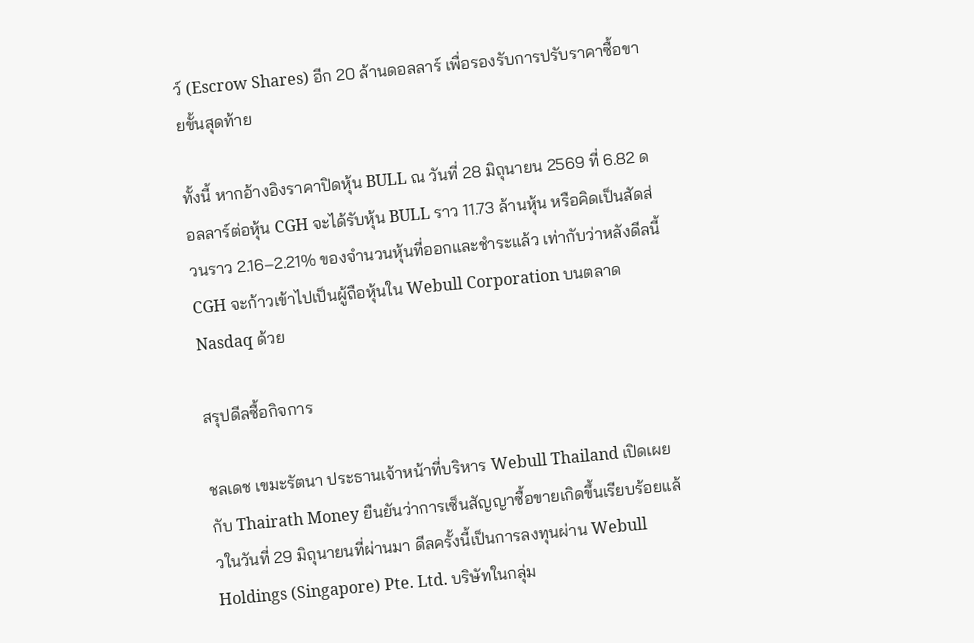ว์ (Escrow Shares) อีก 20 ล้านดอลลาร์ เพื่อรองรับการปรับราคาซื้อขายขั้นสุดท้าย

ทั้งนี้ หากอ้างอิงราคาปิดหุ้น BULL ณ วันที่ 28 มิถุนายน 2569 ที่ 6.82 ดอลลาร์ต่อหุ้น CGH จะได้รับหุ้น BULL ราว 11.73 ล้านหุ้น หรือคิดเป็นสัดส่วนราว 2.16–2.21% ของจำนวนหุ้นที่ออกและชำระแล้ว เท่ากับว่าหลังดีลนี้ CGH จะก้าวเข้าไปเป็นผู้ถือหุ้นใน Webull Corporation บนตลาด Nasdaq ด้วย

สรุปดีลซื้อกิจการ

ชลเดช เขมะรัตนา ประธานเจ้าหน้าที่บริหาร Webull Thailand เปิดเผยกับ Thairath Money ยืนยันว่าการเซ็นสัญญาซื้อขายเกิดขึ้นเรียบร้อยแล้วในวันที่ 29 มิถุนายนที่ผ่านมา ดีลครั้งนี้เป็นการลงทุนผ่าน Webull Holdings (Singapore) Pte. Ltd. บริษัทในกลุ่ม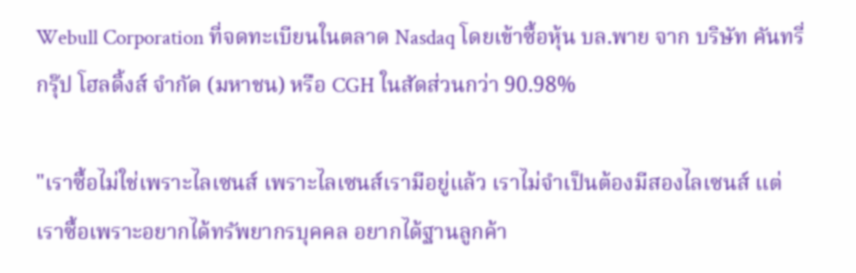Webull Corporation ที่จดทะเบียนในตลาด Nasdaq โดยเข้าซื้อหุ้น บล.พาย จาก บริษัท คันทรี่ กรุ๊ป โฮลดิ้งส์ จำกัด (มหาชน) หรือ CGH ในสัดส่วนกว่า 90.98%

"เราซื้อไม่ใช่เพราะไลเซนส์ เพราะไลเซนส์เรามีอยู่แล้ว เราไม่จำเป็นต้องมีสองไลเซนส์ แต่เราซื้อเพราะอยากได้ทรัพยากรบุคคล อยากได้ฐานลูกค้า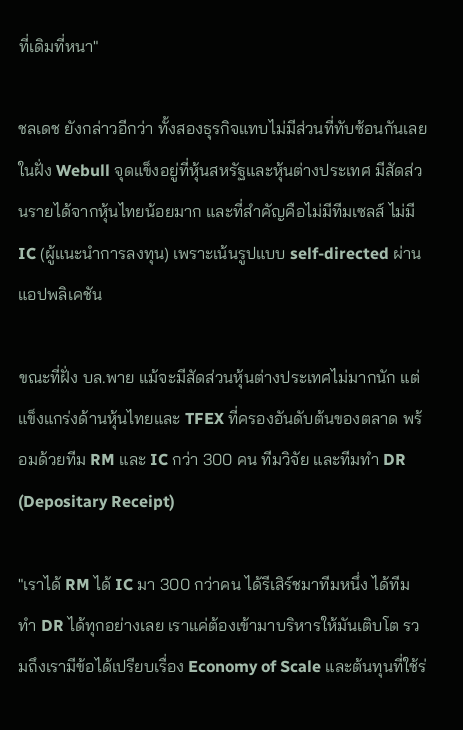ที่เดิมที่หนา"

ชลเดช ยังกล่าวอีกว่า ทั้งสองธุรกิจแทบไม่มีส่วนที่ทับซ้อนกันเลย ในฝั่ง Webull จุดแข็งอยู่ที่หุ้นสหรัฐและหุ้นต่างประเทศ มีสัดส่วนรายได้จากหุ้นไทยน้อยมาก และที่สำคัญคือไม่มีทีมเซลส์ ไม่มี IC (ผู้แนะนำการลงทุน) เพราะเน้นรูปแบบ self-directed ผ่านแอปพลิเคชัน

ขณะที่ฝั่ง บล.พาย แม้จะมีสัดส่วนหุ้นต่างประเทศไม่มากนัก แต่แข็งแกร่งด้านหุ้นไทยและ TFEX ที่ครองอันดับต้นของตลาด พร้อมด้วยทีม RM และ IC กว่า 300 คน ทีมวิจัย และทีมทำ DR (Depositary Receipt)

"เราได้ RM ได้ IC มา 300 กว่าคน ได้รีเสิร์ชมาทีมหนึ่ง ได้ทีมทำ DR ได้ทุกอย่างเลย เราแค่ต้องเข้ามาบริหารให้มันเติบโต รวมถึงเรามีข้อได้เปรียบเรื่อง Economy of Scale และต้นทุนที่ใช้ร่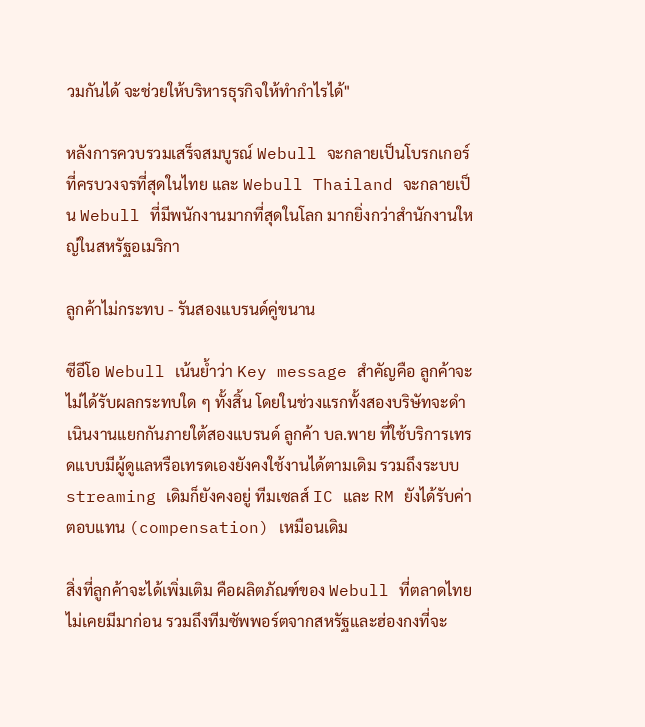วมกันได้ จะช่วยให้บริหารธุรกิจให้ทำกำไรได้"

หลังการควบรวมเสร็จสมบูรณ์ Webull จะกลายเป็นโบรกเกอร์ที่ครบวงจรที่สุดในไทย และ Webull Thailand จะกลายเป็น Webull ที่มีพนักงานมากที่สุดในโลก มากยิ่งกว่าสำนักงานใหญ่ในสหรัฐอเมริกา

ลูกค้าไม่กระทบ - รันสองแบรนด์คู่ขนาน

ซีอีโอ Webull เน้นย้ำว่า Key message สำคัญคือ ลูกค้าจะไม่ได้รับผลกระทบใด ๆ ทั้งสิ้น โดยในช่วงแรกทั้งสองบริษัทจะดำเนินงานแยกกันภายใต้สองแบรนด์ ลูกค้า บล.พาย ที่ใช้บริการเทรดแบบมีผู้ดูแลหรือเทรดเองยังคงใช้งานได้ตามเดิม รวมถึงระบบ streaming เดิมก็ยังคงอยู่ ทีมเซลส์ IC และ RM ยังได้รับค่าตอบแทน (compensation) เหมือนเดิม

สิ่งที่ลูกค้าจะได้เพิ่มเติม คือผลิตภัณฑ์ของ Webull ที่ตลาดไทยไม่เคยมีมาก่อน รวมถึงทีมซัพพอร์ตจากสหรัฐและฮ่องกงที่จะ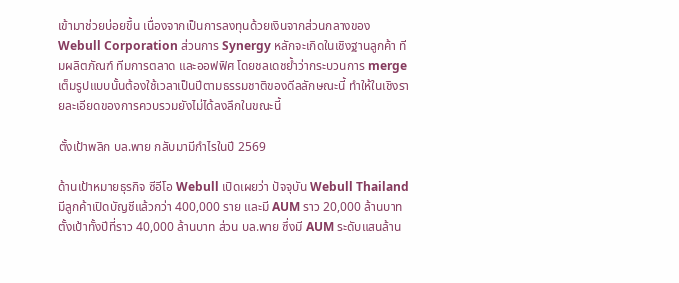เข้ามาช่วยบ่อยขึ้น เนื่องจากเป็นการลงทุนด้วยเงินจากส่วนกลางของ Webull Corporation ส่วนการ Synergy หลักจะเกิดในเชิงฐานลูกค้า ทีมผลิตภัณฑ์ ทีมการตลาด และออฟฟิศ โดยชลเดชย้ำว่ากระบวนการ merge เต็มรูปแบบนั้นต้องใช้เวลาเป็นปีตามธรรมชาติของดีลลักษณะนี้ ทำให้ในเชิงรายละเอียดของการควบรวมยังไม่ได้ลงลึกในขณะนี้

ตั้งเป้าพลิก บล.พาย กลับมามีกำไรในปี 2569

ด้านเป้าหมายธุรกิจ ซีอีโอ Webull เปิดเผยว่า ปัจจุบัน Webull Thailand มีลูกค้าเปิดบัญชีแล้วกว่า 400,000 ราย และมี AUM ราว 20,000 ล้านบาท ตั้งเป้าทั้งปีที่ราว 40,000 ล้านบาท ส่วน บล.พาย ซึ่งมี AUM ระดับแสนล้าน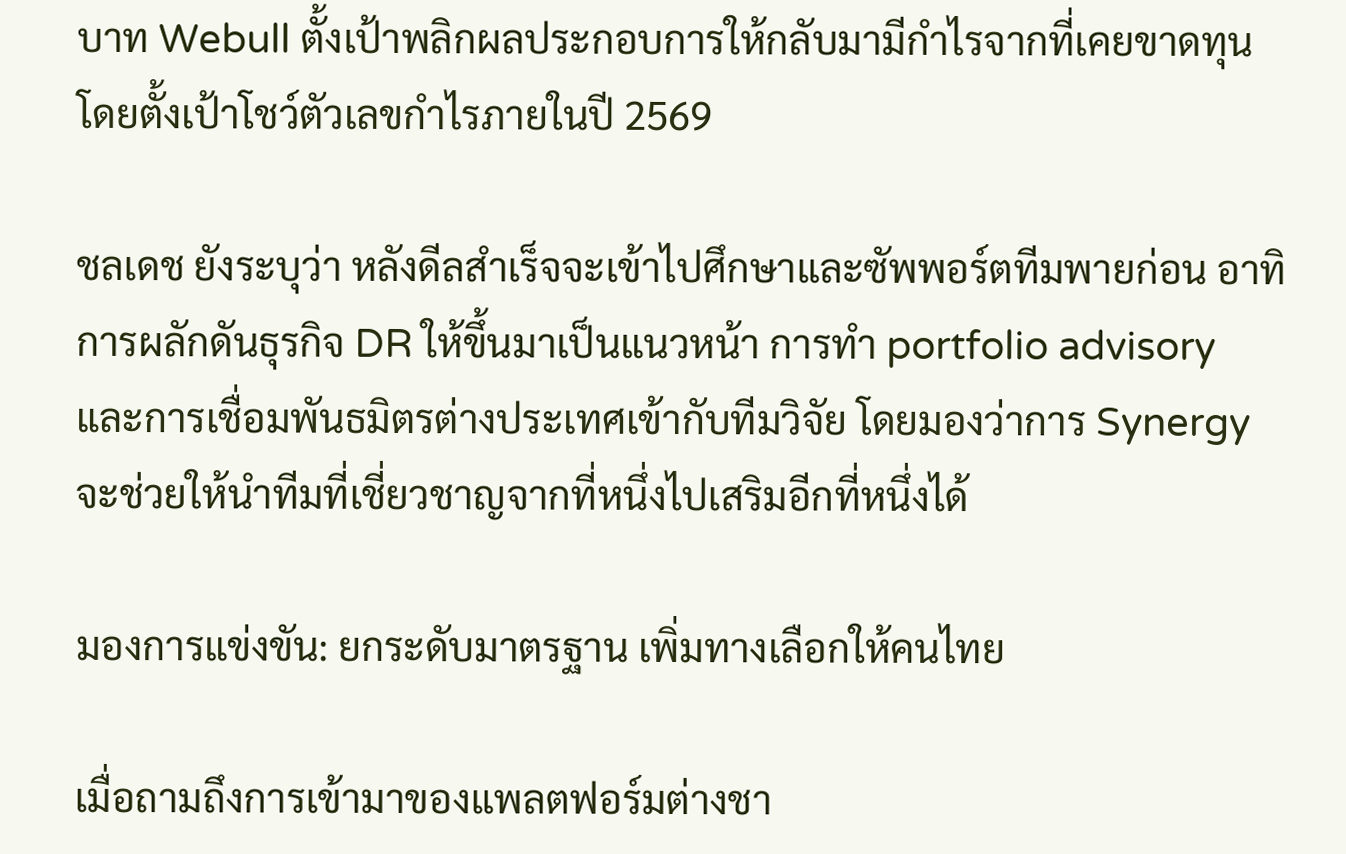บาท Webull ตั้งเป้าพลิกผลประกอบการให้กลับมามีกำไรจากที่เคยขาดทุน โดยตั้งเป้าโชว์ตัวเลขกำไรภายในปี 2569

ชลเดช ยังระบุว่า หลังดีลสำเร็จจะเข้าไปศึกษาและซัพพอร์ตทีมพายก่อน อาทิ การผลักดันธุรกิจ DR ให้ขึ้นมาเป็นแนวหน้า การทำ portfolio advisory และการเชื่อมพันธมิตรต่างประเทศเข้ากับทีมวิจัย โดยมองว่าการ Synergy จะช่วยให้นำทีมที่เชี่ยวชาญจากที่หนึ่งไปเสริมอีกที่หนึ่งได้

มองการแข่งขัน: ยกระดับมาตรฐาน เพิ่มทางเลือกให้คนไทย

เมื่อถามถึงการเข้ามาของแพลตฟอร์มต่างชา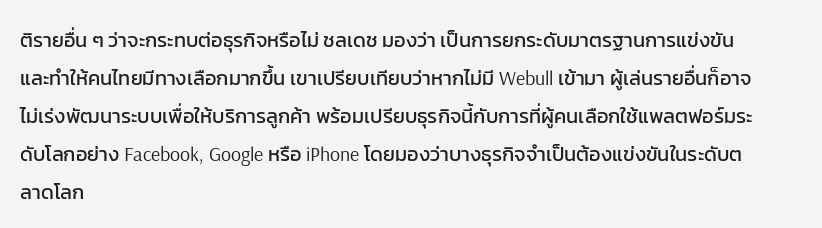ติรายอื่น ๆ ว่าจะกระทบต่อธุรกิจหรือไม่ ชลเดช มองว่า เป็นการยกระดับมาตรฐานการแข่งขัน และทำให้คนไทยมีทางเลือกมากขึ้น เขาเปรียบเทียบว่าหากไม่มี Webull เข้ามา ผู้เล่นรายอื่นก็อาจไม่เร่งพัฒนาระบบเพื่อให้บริการลูกค้า พร้อมเปรียบธุรกิจนี้กับการที่ผู้คนเลือกใช้แพลตฟอร์มระดับโลกอย่าง Facebook, Google หรือ iPhone โดยมองว่าบางธุรกิจจำเป็นต้องแข่งขันในระดับตลาดโลก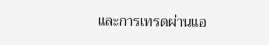และการเทรดผ่านแอ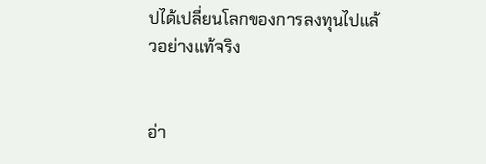ปได้เปลี่ยนโลกของการลงทุนไปแล้วอย่างแท้จริง


อ่า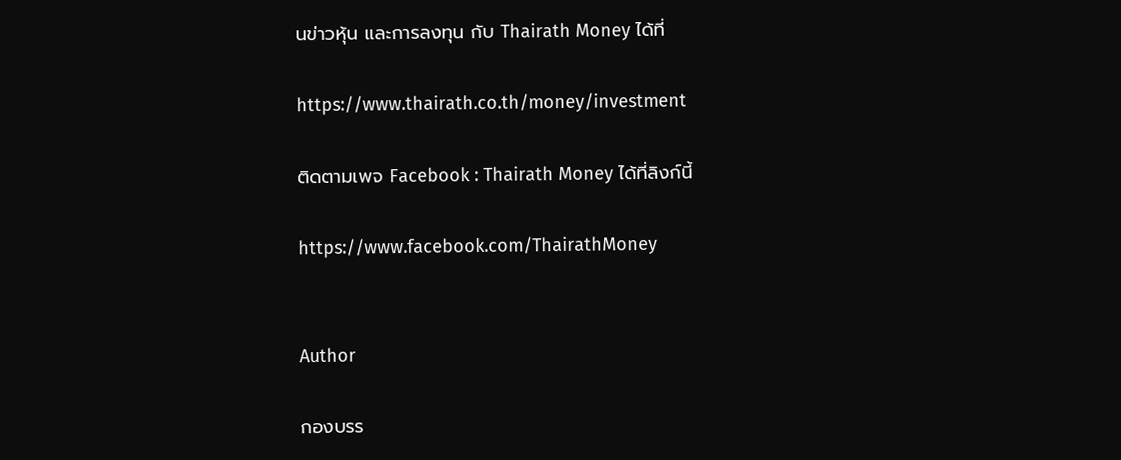นข่าวหุ้น และการลงทุน กับ Thairath Money ได้ที่

https://www.thairath.co.th/money/investment

ติดตามเพจ Facebook : Thairath Money ได้ที่ลิงก์นี้

https://www.facebook.com/ThairathMoney


Author

กองบรร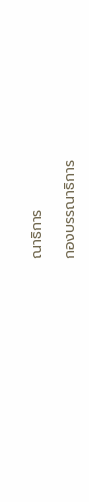ณาธิการ

กองบรรณาธิการ